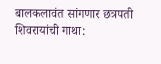बालकलावंत सांगणार छत्रपती शिवरायांची गाथा: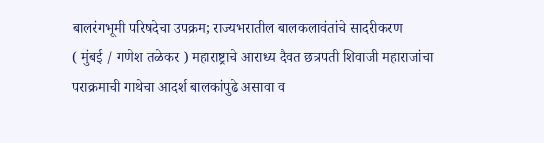बालरंगभूमी परिषदेचा उपक्रम; राज्यभरातील बालकलावंतांचे सादरीकरण
( मुंबई / गणेश तळेकर ) महाराष्ट्राचे आराध्य दैवत छत्रपती शिवाजी महाराजांचा पराक्रमाची गाथेचा आदर्श बालकांपुढे असावा व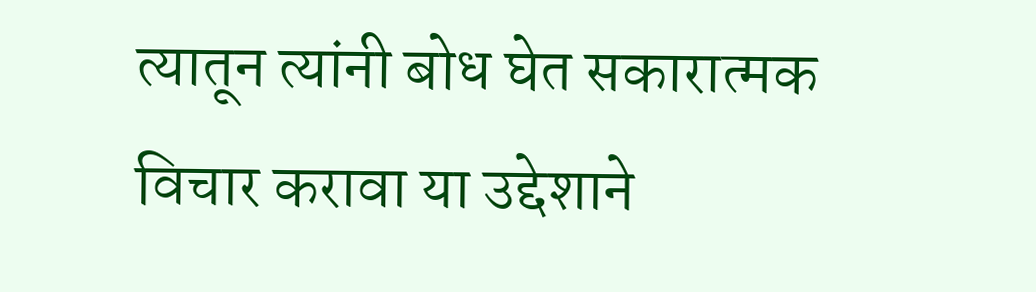त्यातून त्यांनी बोध घेत सकारात्मक विचार करावा या उद्देशाने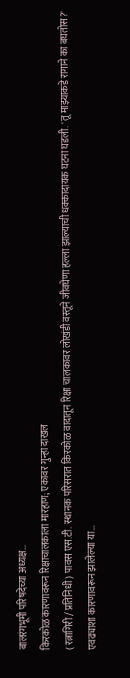बालरंगभूमी परिषदेच्या अध्यक्ष…
किरकोळ कारणावरून रिक्षाचालकाला मारहाण; एकावर गुन्हा दाखल
( रत्नागिरी / प्रतिनिधी ) पावस एस.टी. स्थानक परिसरात किरकोळ वादातून रिक्षा चालकावर लोखंडी वस्तूने जीवघेणा हल्ला झाल्याची धक्कादायक घटना घडली. 'तू माझ्याकडे रागाने का बघतोस?' एवढ्याशा कारणावरून झालेल्या या…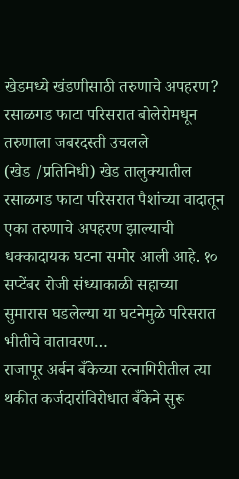खेडमध्ये खंडणीसाठी तरुणाचे अपहरण? रसाळगड फाटा परिसरात बोलेरोमधून तरुणाला जबरदस्ती उचलले
(खेड /प्रतिनिधी) खेड तालुक्यातील रसाळगड फाटा परिसरात पैशांच्या वादातून एका तरुणाचे अपहरण झाल्याची धक्कादायक घटना समोर आली आहे. १० सप्टेंबर रोजी संध्याकाळी सहाच्या सुमारास घडलेल्या या घटनेमुळे परिसरात भीतीचे वातावरण…
राजापूर अर्बन बँकेच्या रत्नागिरीतील त्या थकीत कर्जदारांविरोधात बँकेने सुरू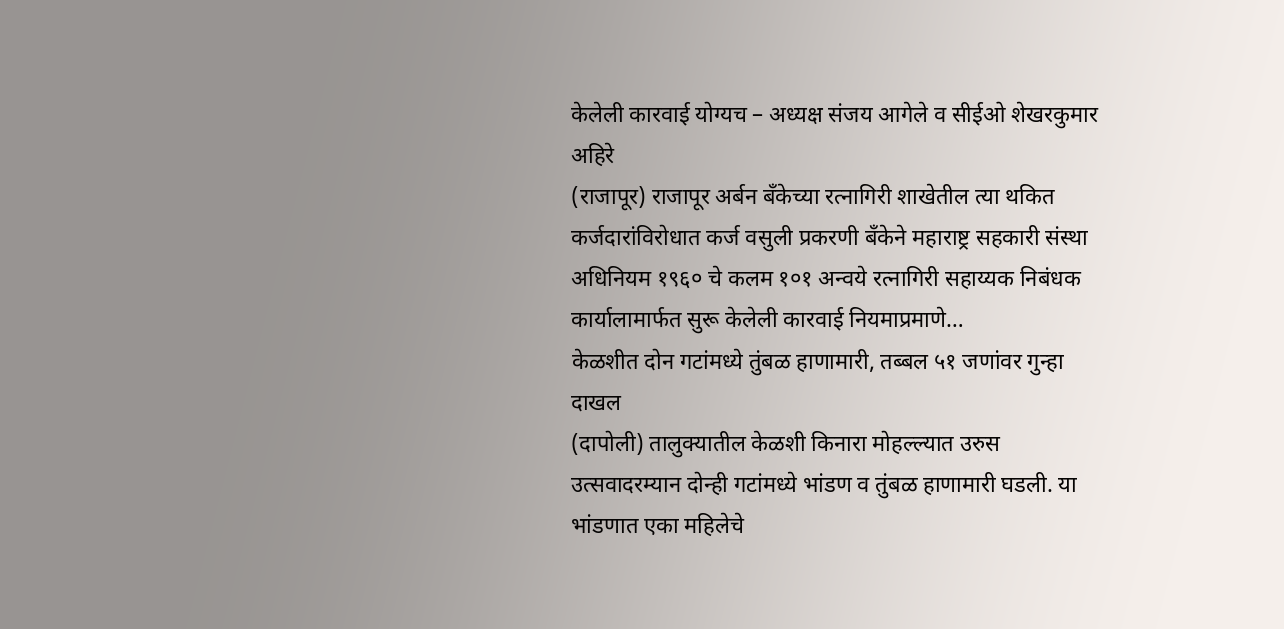केलेली कारवाई योग्यच – अध्यक्ष संजय आगेले व सीईओ शेखरकुमार अहिरे
(राजापूर) राजापूर अर्बन बँकेच्या रत्नागिरी शाखेतील त्या थकित कर्जदारांविरोधात कर्ज वसुली प्रकरणी बँकेने महाराष्ट्र सहकारी संस्था अधिनियम १९६० चे कलम १०१ अन्वये रत्नागिरी सहाय्यक निबंधक कार्यालामार्फत सुरू केलेली कारवाई नियमाप्रमाणे…
केळशीत दोन गटांमध्ये तुंबळ हाणामारी, तब्बल ५१ जणांवर गुन्हा दाखल
(दापोली) तालुक्यातील केळशी किनारा मोहल्ल्यात उरुस उत्सवादरम्यान दोन्ही गटांमध्ये भांडण व तुंबळ हाणामारी घडली. या भांडणात एका महिलेचे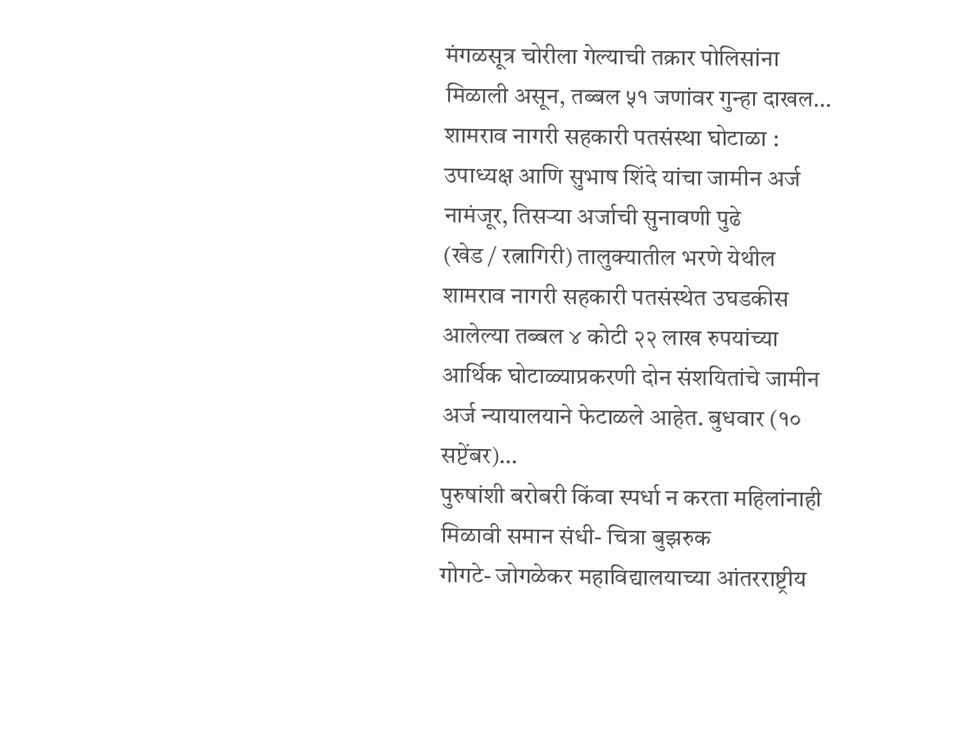मंगळसूत्र चोरीला गेल्याची तक्रार पोलिसांना मिळाली असून, तब्बल ५१ जणांवर गुन्हा दाखल…
शामराव नागरी सहकारी पतसंस्था घोटाळा : उपाध्यक्ष आणि सुभाष शिंदे यांचा जामीन अर्ज नामंजूर, तिसऱ्या अर्जाची सुनावणी पुढे
(खेड / रत्नागिरी) तालुक्यातील भरणे येथील शामराव नागरी सहकारी पतसंस्थेत उघडकीस आलेल्या तब्बल ४ कोटी २२ लाख रुपयांच्या आर्थिक घोटाळ्याप्रकरणी दोन संशयितांचे जामीन अर्ज न्यायालयाने फेटाळले आहेत. बुधवार (१० सप्टेंबर)…
पुरुषांशी बरोबरी किंवा स्पर्धा न करता महिलांनाही मिळावी समान संधी- चित्रा बुझरुक
गोगटे- जोगळेकर महाविद्यालयाच्या आंतरराष्ट्रीय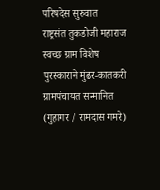परिषदेस सुरुवात
राष्ट्रसंत तुकडोजी महाराज स्वच्छ ग्राम विशेष पुरस्काराने मुंढर-कातकरी ग्रामपंचायत सन्मानित
(गुहागर / रामदास गमरे)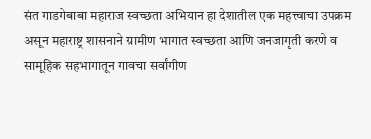संत गाडगेबाबा महाराज स्वच्छता अभियान हा देशातील एक महत्त्वाचा उपक्रम असून महाराष्ट्र शासनाने ग्रामीण भागात स्वच्छता आणि जनजागृती करणे व सामूहिक सहभागातून गावचा सर्वांगीण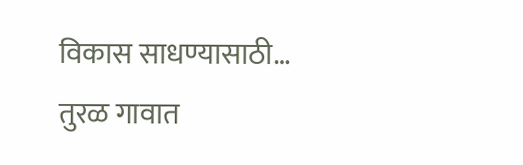विकास साधण्यासाठी…
तुरळ गावात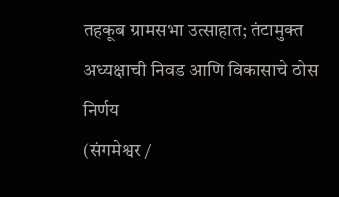तहकूब ग्रामसभा उत्साहात; तंटामुक्त अध्यक्षाची निवड आणि विकासाचे ठोस निर्णय
(संगमेश्वर /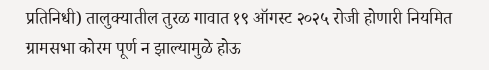प्रतिनिधी) तालुक्यातील तुरळ गावात १९ ऑगस्ट २०२५ रोजी होणारी नियमित ग्रामसभा कोरम पूर्ण न झाल्यामुळे होऊ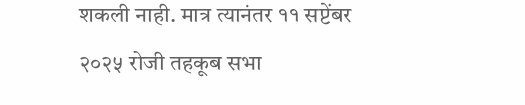शकली नाही. मात्र त्यानंतर ११ सप्टेंबर २०२५ रोजी तहकूब सभा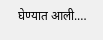घेण्यात आली.…